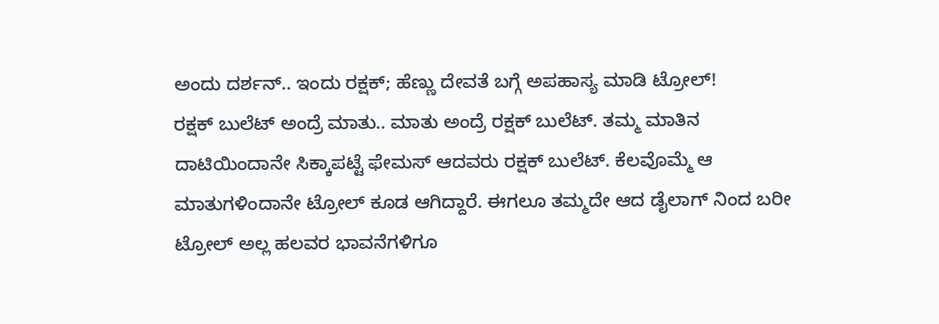ಅಂದು ದರ್ಶನ್.. ಇಂದು ರಕ್ಷಕ್; ಹೆಣ್ಣು ದೇವತೆ ಬಗ್ಗೆ ಅಪಹಾಸ್ಯ ಮಾಡಿ ಟ್ರೋಲ್!
ರಕ್ಷಕ್ ಬುಲೆಟ್ ಅಂದ್ರೆ ಮಾತು.. ಮಾತು ಅಂದ್ರೆ ರಕ್ಷಕ್ ಬುಲೆಟ್. ತಮ್ಮ ಮಾತಿನ ದಾಟಿಯಿಂದಾನೇ ಸಿಕ್ಕಾಪಟ್ಟೆ ಫೇಮಸ್ ಆದವರು ರಕ್ಷಕ್ ಬುಲೆಟ್. ಕೆಲವೊಮ್ಮೆ ಆ ಮಾತುಗಳಿಂದಾನೇ ಟ್ರೋಲ್ ಕೂಡ ಆಗಿದ್ದಾರೆ. ಈಗಲೂ ತಮ್ಮದೇ ಆದ ಡೈಲಾಗ್ ನಿಂದ ಬರೀ ಟ್ರೋಲ್ ಅಲ್ಲ ಹಲವರ ಭಾವನೆಗಳಿಗೂ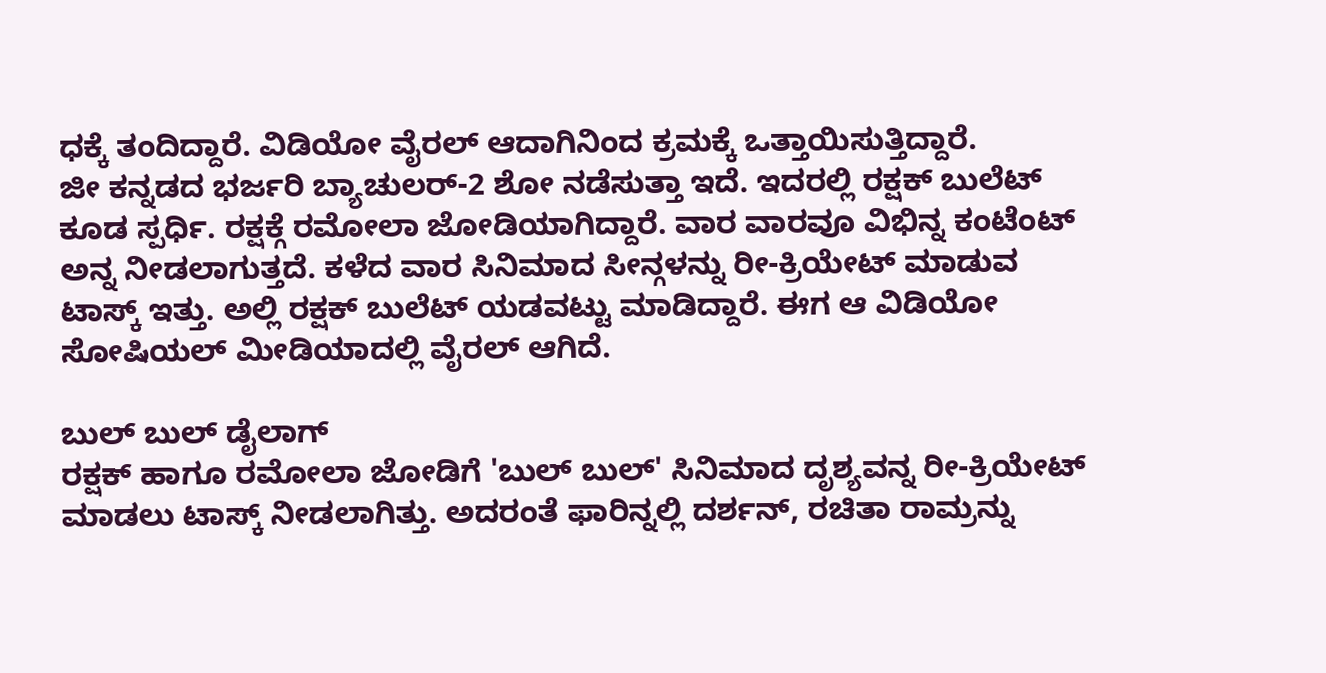ಧಕ್ಕೆ ತಂದಿದ್ದಾರೆ. ವಿಡಿಯೋ ವೈರಲ್ ಆದಾಗಿನಿಂದ ಕ್ರಮಕ್ಕೆ ಒತ್ತಾಯಿಸುತ್ತಿದ್ದಾರೆ.
ಜೀ ಕನ್ನಡದ ಭರ್ಜರಿ ಬ್ಯಾಚುಲರ್-2 ಶೋ ನಡೆಸುತ್ತಾ ಇದೆ. ಇದರಲ್ಲಿ ರಕ್ಷಕ್ ಬುಲೆಟ್ ಕೂಡ ಸ್ಪರ್ಧಿ. ರಕ್ಷಕ್ಗೆ ರಮೋಲಾ ಜೋಡಿಯಾಗಿದ್ದಾರೆ. ವಾರ ವಾರವೂ ವಿಭಿನ್ನ ಕಂಟೆಂಟ್ ಅನ್ನ ನೀಡಲಾಗುತ್ತದೆ. ಕಳೆದ ವಾರ ಸಿನಿಮಾದ ಸೀನ್ಗಳನ್ನು ರೀ-ಕ್ರಿಯೇಟ್ ಮಾಡುವ ಟಾಸ್ಕ್ ಇತ್ತು. ಅಲ್ಲಿ ರಕ್ಷಕ್ ಬುಲೆಟ್ ಯಡವಟ್ಟು ಮಾಡಿದ್ದಾರೆ. ಈಗ ಆ ವಿಡಿಯೋ ಸೋಷಿಯಲ್ ಮೀಡಿಯಾದಲ್ಲಿ ವೈರಲ್ ಆಗಿದೆ.

ಬುಲ್ ಬುಲ್ ಡೈಲಾಗ್
ರಕ್ಷಕ್ ಹಾಗೂ ರಮೋಲಾ ಜೋಡಿಗೆ 'ಬುಲ್ ಬುಲ್' ಸಿನಿಮಾದ ದೃಶ್ಯವನ್ನ ರೀ-ಕ್ರಿಯೇಟ್ ಮಾಡಲು ಟಾಸ್ಕ್ ನೀಡಲಾಗಿತ್ತು. ಅದರಂತೆ ಫಾರಿನ್ನಲ್ಲಿ ದರ್ಶನ್, ರಚಿತಾ ರಾಮ್ರನ್ನು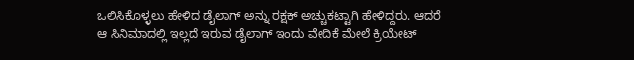ಒಲಿಸಿಕೊಳ್ಳಲು ಹೇಳಿದ ಡೈಲಾಗ್ ಅನ್ನು ರಕ್ಷಕ್ ಅಚ್ಚುಕಟ್ಟಾಗಿ ಹೇಳಿದ್ದರು. ಆದರೆ ಆ ಸಿನಿಮಾದಲ್ಲಿ ಇಲ್ಲದೆ ಇರುವ ಡೈಲಾಗ್ ಇಂದು ವೇದಿಕೆ ಮೇಲೆ ಕ್ರಿಯೇಟ್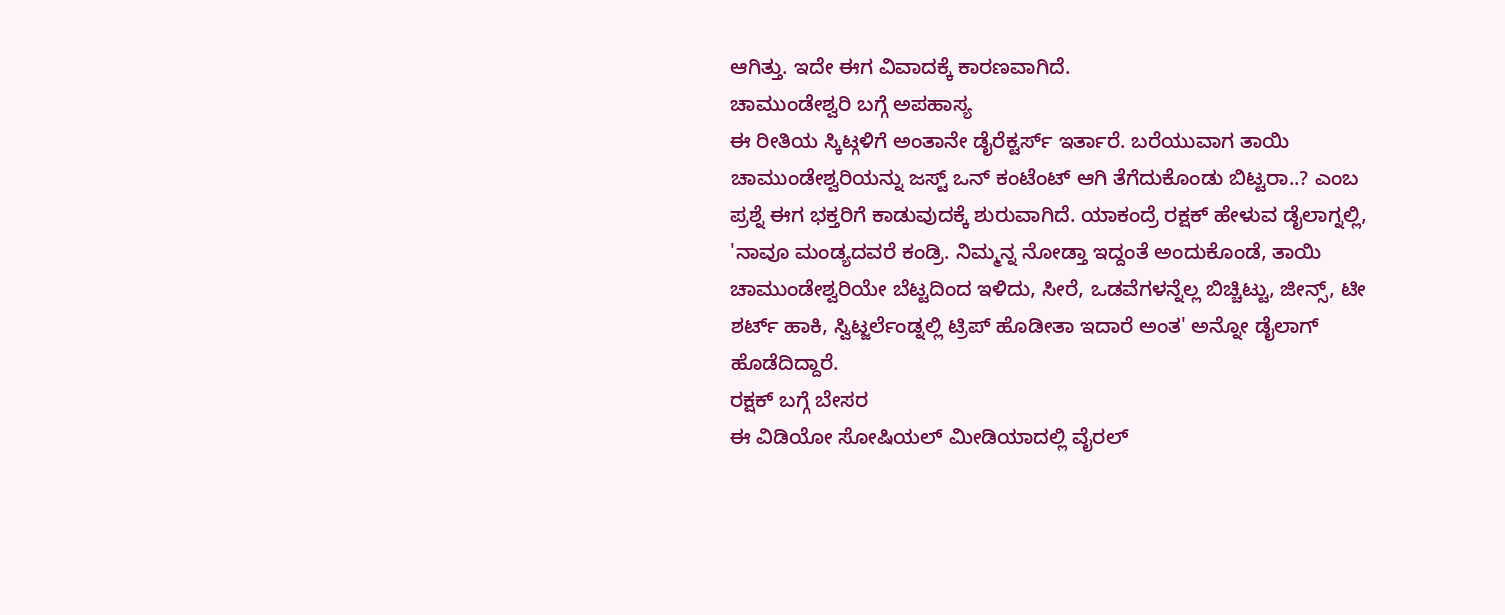ಆಗಿತ್ತು. ಇದೇ ಈಗ ವಿವಾದಕ್ಕೆ ಕಾರಣವಾಗಿದೆ.
ಚಾಮುಂಡೇಶ್ವರಿ ಬಗ್ಗೆ ಅಪಹಾಸ್ಯ
ಈ ರೀತಿಯ ಸ್ಕಿಟ್ಗಳಿಗೆ ಅಂತಾನೇ ಡೈರೆಕ್ಟರ್ಸ್ ಇರ್ತಾರೆ. ಬರೆಯುವಾಗ ತಾಯಿ ಚಾಮುಂಡೇಶ್ವರಿಯನ್ನು ಜಸ್ಟ್ ಒನ್ ಕಂಟೆಂಟ್ ಆಗಿ ತೆಗೆದುಕೊಂಡು ಬಿಟ್ಟರಾ..? ಎಂಬ ಪ್ರಶ್ನೆ ಈಗ ಭಕ್ತರಿಗೆ ಕಾಡುವುದಕ್ಕೆ ಶುರುವಾಗಿದೆ. ಯಾಕಂದ್ರೆ ರಕ್ಷಕ್ ಹೇಳುವ ಡೈಲಾಗ್ನಲ್ಲಿ, 'ನಾವೂ ಮಂಡ್ಯದವರೆ ಕಂಡ್ರಿ. ನಿಮ್ಮನ್ನ ನೋಡ್ತಾ ಇದ್ದಂತೆ ಅಂದುಕೊಂಡೆ, ತಾಯಿ ಚಾಮುಂಡೇಶ್ವರಿಯೇ ಬೆಟ್ಟದಿಂದ ಇಳಿದು, ಸೀರೆ, ಒಡವೆಗಳನ್ನೆಲ್ಲ ಬಿಚ್ಚಿಟ್ಟು, ಜೀನ್ಸ್, ಟೀ ಶರ್ಟ್ ಹಾಕಿ, ಸ್ವಿಟ್ಜರ್ಲೆಂಡ್ನಲ್ಲಿ ಟ್ರಿಪ್ ಹೊಡೀತಾ ಇದಾರೆ ಅಂತ' ಅನ್ನೋ ಡೈಲಾಗ್ ಹೊಡೆದಿದ್ದಾರೆ.
ರಕ್ಷಕ್ ಬಗ್ಗೆ ಬೇಸರ
ಈ ವಿಡಿಯೋ ಸೋಷಿಯಲ್ ಮೀಡಿಯಾದಲ್ಲಿ ವೈರಲ್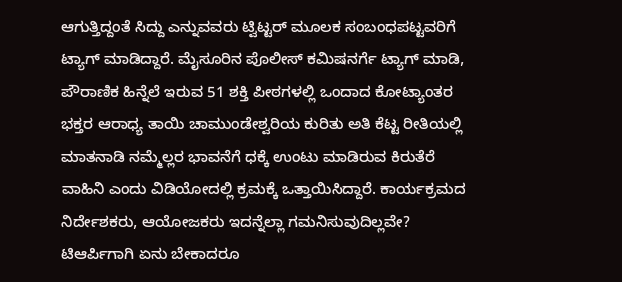ಆಗುತ್ತಿದ್ದಂತೆ ಸಿದ್ದು ಎನ್ನುವವರು ಟ್ವಿಟ್ಟರ್ ಮೂಲಕ ಸಂಬಂಧಪಟ್ಟವರಿಗೆ ಟ್ಯಾಗ್ ಮಾಡಿದ್ದಾರೆ. ಮೈಸೂರಿನ ಪೊಲೀಸ್ ಕಮಿಷನರ್ಗೆ ಟ್ಯಾಗ್ ಮಾಡಿ, ಪೌರಾಣಿಕ ಹಿನ್ನೆಲೆ ಇರುವ 51 ಶಕ್ತಿ ಪೀಠಗಳಲ್ಲಿ ಒಂದಾದ ಕೋಟ್ಯಾಂತರ ಭಕ್ತರ ಆರಾಧ್ಯ ತಾಯಿ ಚಾಮುಂಡೇಶ್ವರಿಯ ಕುರಿತು ಅತಿ ಕೆಟ್ಟ ರೀತಿಯಲ್ಲಿ ಮಾತನಾಡಿ ನಮ್ಮೆಲ್ಲರ ಭಾವನೆಗೆ ಧಕ್ಕೆ ಉಂಟು ಮಾಡಿರುವ ಕಿರುತೆರೆ ವಾಹಿನಿ ಎಂದು ವಿಡಿಯೋದಲ್ಲಿ ಕ್ರಮಕ್ಕೆ ಒತ್ತಾಯಿಸಿದ್ದಾರೆ. ಕಾರ್ಯಕ್ರಮದ ನಿರ್ದೇಶಕರು, ಆಯೋಜಕರು ಇದನ್ನೆಲ್ಲಾ ಗಮನಿಸುವುದಿಲ್ಲವೇ? ಟಿಆರ್ಪಿಗಾಗಿ ಏನು ಬೇಕಾದರೂ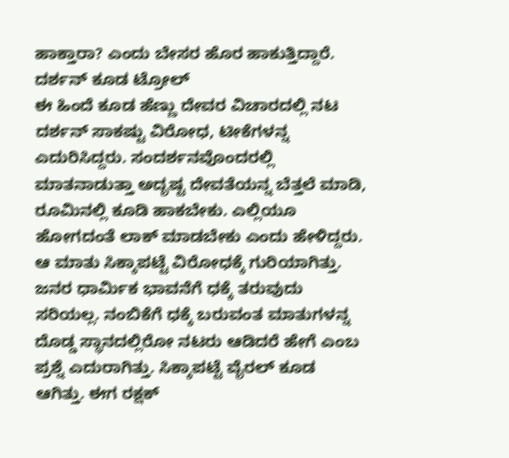ಹಾಕ್ತಾರಾ? ಎಂದು ಬೇಸರ ಹೊರ ಹಾಕುತ್ತಿದ್ದಾರೆ.
ದರ್ಶನ್ ಕೂಡ ಟ್ರೋಲ್
ಈ ಹಿಂದೆ ಕೂಡ ಹೆಣ್ಣು ದೇವರ ವಿಚಾರದಲ್ಲಿ ನಟ ದರ್ಶನ್ ಸಾಕಷ್ಟು ವಿರೋಧ, ಟೀಕೆಗಳನ್ನ ಎದುರಿಸಿದ್ದರು. ಸಂದರ್ಶನವೊಂದರಲ್ಲಿ ಮಾತನಾಡುತ್ತಾ ಅದೃಷ್ಟ ದೇವತೆಯನ್ನ ಬೆತ್ತಲೆ ಮಾಡಿ, ರೂಮಿನಲ್ಲಿ ಕೂಡಿ ಹಾಕಬೇಕು. ಎಲ್ಲಿಯೂ ಹೋಗದಂತೆ ಲಾಕ್ ಮಾಡಬೇಕು ಎಂದು ಹೇಳಿದ್ದರು. ಆ ಮಾತು ಸಿಕ್ಕಾಪಟ್ಟೆ ವಿರೋಧಕ್ಕೆ ಗುರಿಯಾಗಿತ್ತು. ಜನರ ಧಾರ್ಮಿಕ ಭಾವನೆಗೆ ಧಕ್ಕೆ ತರುವುದು ಸರಿಯಲ್ಲ. ನಂಬಿಕೆಗೆ ಧಕ್ಕೆ ಬರುವಂತ ಮಾತುಗಳನ್ನ ದೊಡ್ಡ ಸ್ಥಾನದಲ್ಲಿರೋ ನಟರು ಆಡಿದರೆ ಹೇಗೆ ಎಂಬ ಪ್ರಶ್ನೆ ಎದುರಾಗಿತ್ತು. ಸಿಕ್ಕಾಪಟ್ಟೆ ವೈರಲ್ ಕೂಡ ಆಗಿತ್ತು. ಈಗ ರಕ್ಷಕ್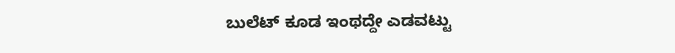ಬುಲೆಟ್ ಕೂಡ ಇಂಥದ್ದೇ ಎಡವಟ್ಟು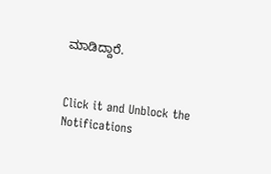ಮಾಡಿದ್ದಾರೆ.


Click it and Unblock the Notifications